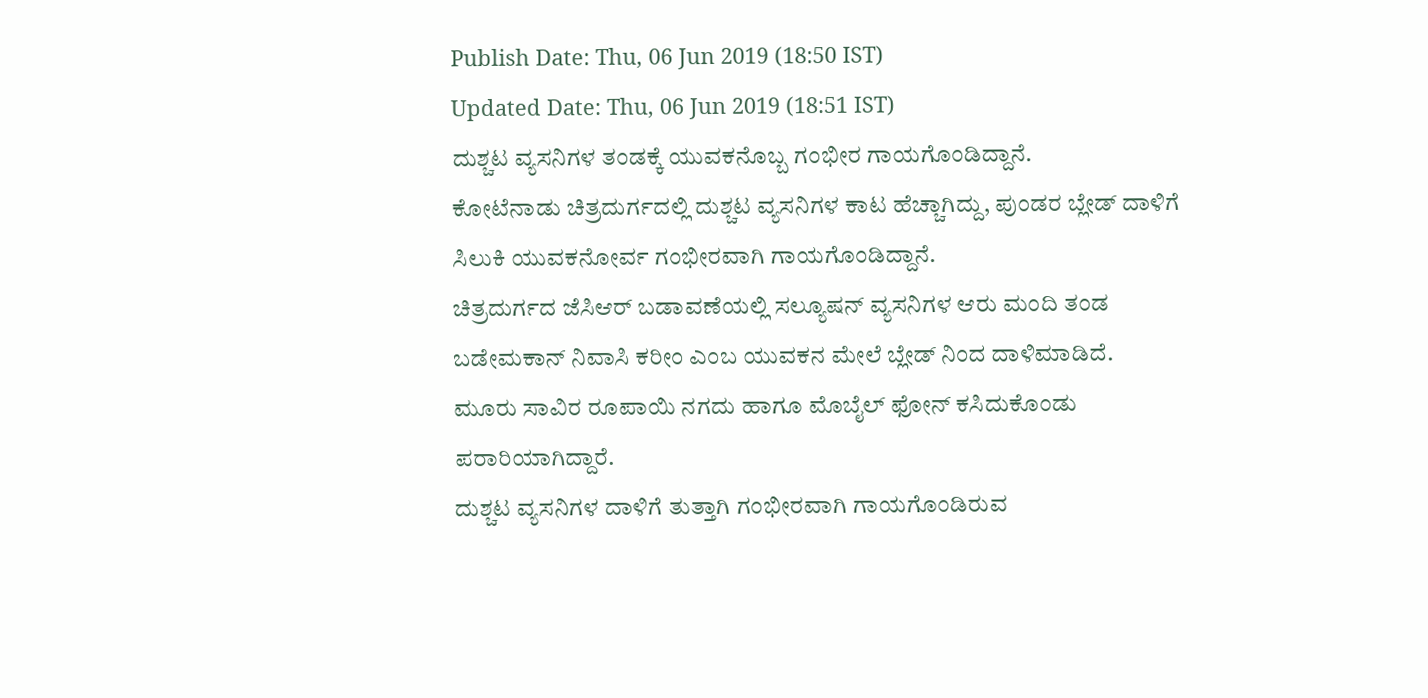Publish Date: Thu, 06 Jun 2019 (18:50 IST)
Updated Date: Thu, 06 Jun 2019 (18:51 IST)
ದುಶ್ಚಟ ವ್ಯಸನಿಗಳ ತಂಡಕ್ಕೆ ಯುವಕನೊಬ್ಬ ಗಂಭೀರ ಗಾಯಗೊಂಡಿದ್ದಾನೆ.
ಕೋಟೆನಾಡು ಚಿತ್ರದುರ್ಗದಲ್ಲಿ ದುಶ್ಚಟ ವ್ಯಸನಿಗಳ ಕಾಟ ಹೆಚ್ಚಾಗಿದ್ದು, ಪುಂಡರ ಬ್ಲೇಡ್ ದಾಳಿಗೆ ಸಿಲುಕಿ ಯುವಕನೋರ್ವ ಗಂಭೀರವಾಗಿ ಗಾಯಗೊಂಡಿದ್ದಾನೆ.
ಚಿತ್ರದುರ್ಗದ ಜೆಸಿಆರ್ ಬಡಾವಣೆಯಲ್ಲಿ ಸಲ್ಯೂಷನ್ ವ್ಯಸನಿಗಳ ಆರು ಮಂದಿ ತಂಡ ಬಡೇಮಕಾನ್ ನಿವಾಸಿ ಕರೀಂ ಎಂಬ ಯುವಕನ ಮೇಲೆ ಬ್ಲೇಡ್ ನಿಂದ ದಾಳಿಮಾಡಿದೆ.
ಮೂರು ಸಾವಿರ ರೂಪಾಯಿ ನಗದು ಹಾಗೂ ಮೊಬೈಲ್ ಫೋನ್ ಕಸಿದುಕೊಂಡು ಪರಾರಿಯಾಗಿದ್ದಾರೆ.
ದುಶ್ಚಟ ವ್ಯಸನಿಗಳ ದಾಳಿಗೆ ತುತ್ತಾಗಿ ಗಂಭೀರವಾಗಿ ಗಾಯಗೊಂಡಿರುವ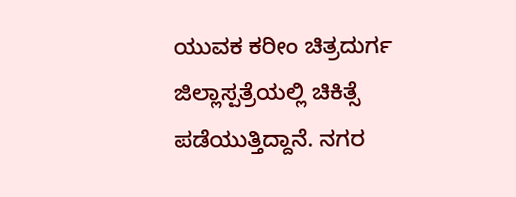ಯುವಕ ಕರೀಂ ಚಿತ್ರದುರ್ಗ ಜಿಲ್ಲಾಸ್ಪತ್ರೆಯಲ್ಲಿ ಚಿಕಿತ್ಸೆ ಪಡೆಯುತ್ತಿದ್ದಾನೆ. ನಗರ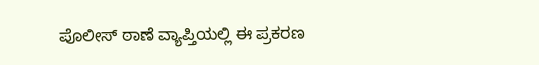ಪೊಲೀಸ್ ಠಾಣೆ ವ್ಯಾಪ್ತಿಯಲ್ಲಿ ಈ ಪ್ರಕರಣ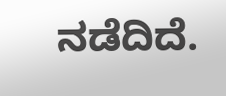ನಡೆದಿದೆ.